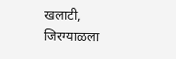खलाटी, जिरग्याळला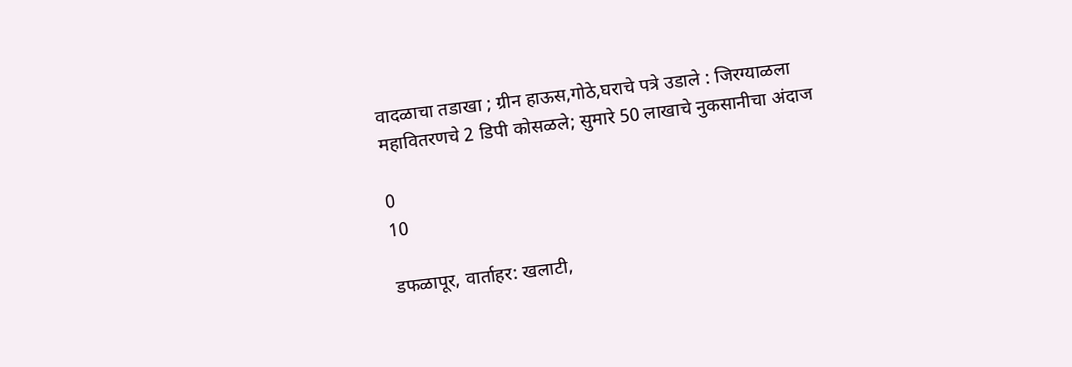वादळाचा तडाखा ; ग्रीन हाऊस,गोठे,घराचे पत्रे उडाले : जिरग्याळला महावितरणचे 2 डिपी कोसळले; सुमारे 50 लाखाचे नुकसानीचा अंदाज

0
10

डफळापूर, वार्ताहर: खलाटी,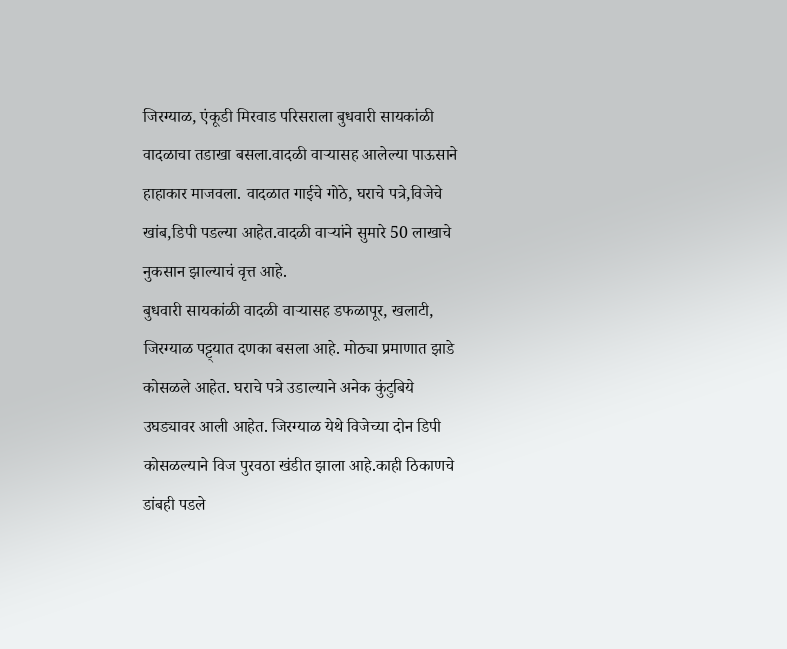जिरग्याळ, एंकूडी मिरवाड परिसराला बुधवारी सायकांळी वादळाचा तडाखा बसला.वादळी वाऱ्यासह आलेल्या पाऊसाने हाहाकार माजवला. वादळात गाईचे गोठे, घराचे पत्रे,विजेचे खांब,डिपी पडल्या आहेत.वादळी वाऱ्यांने सुमारे 50 लाखाचे नुकसान झाल्याचं वृत्त आहे.
बुधवारी सायकांळी वादळी वाऱ्यासह डफळापूर, खलाटी, जिरग्याळ पट्ट्यात दणका बसला आहे. मोठ्या प्रमाणात झाडे कोसळले आहेत. घराचे पत्रे उडाल्याने अनेक कुंटुबिये उघड्यावर आली आहेत. जिरग्याळ येथे विजेच्या दोन डिपी कोसळल्याने विज पुरवठा खंडीत झाला आहे.काही ठिकाणचे डांबही पडले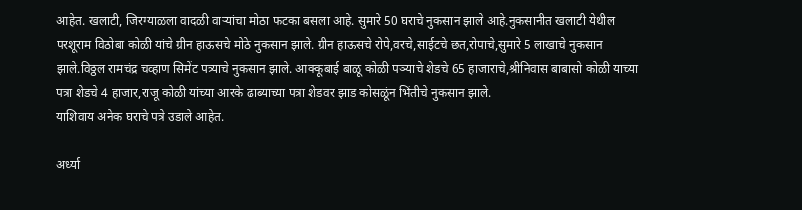आहेत. खलाटी, जिरग्याळला वादळी वाऱ्यांचा मोठा फटका बसला आहे. सुमारे 50 घराचे नुकसान झाले आहे.नुकसानीत खलाटी येथील परशूराम विठोबा कोळी यांचे ग्रीन हाऊसचे मोठे नुकसान झाले. ग्रीन हाऊसचे रोपे,वरचे,साईटचे छत,रोपाचे,सुमारे 5 लाखाचे नुकसान झाले.विठ्ठल रामचंद्र चव्हाण सिमेंट पत्र्याचे नुकसान झाले. आक्कूबाई बाळू कोळी पञ्याचे शेडचे 65 हाजाराचे,श्रीनिवास बाबासो कोळी याच्या पत्रा शेडचे 4 हाजार,राजू कोळी यांच्या आरके ढाब्याच्या पत्रा शेडवर झाड कोसळूंन भिंतीचे नुकसान झाले.
याशिवाय अनेक घराचे पत्रे उडाले आहेत.

अर्ध्या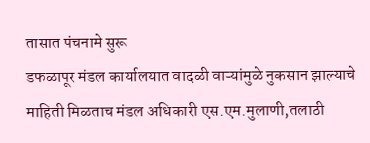तासात पंचनामे सुरू
डफळापूर मंडल कार्यालयात वादळी वाऱ्यांमुळे नुकसान झाल्याचे माहिती मिळताच मंडल अधिकारी एस.एम.मुलाणी,तलाठी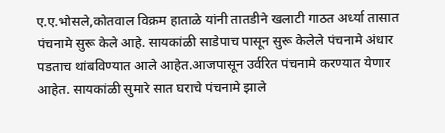ए.ए.भोसले,कोतवाल विक्रम हाताळे यांनी तातडीने खलाटी गाठत अर्ध्या तासात पंचनामे सुरू केले आहे. सायकांळी साडेपाच पासून सुरू केलेले पंचनामे अंधार पडताच थांबविण्यात आले आहेत.आजपासून उर्वरित पंचनामे करण्यात येणार आहेत. सायकांळी सुमारे सात घराचे पंचनामे झाले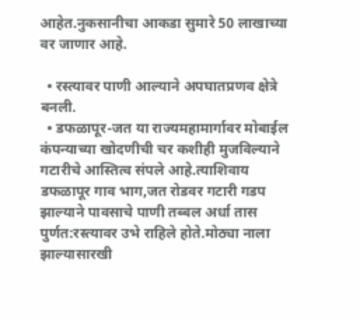आहेत.नुकसानीचा आकडा सुमारे 50 लाखाच्या वर जाणार आहे.

  • रस्त्यावर पाणी आल्याने अपघातप्रणव क्षेत्रे बनली.
  • डफळापूर-जत या राज्यमहामार्गावर मोबाईल कंपन्याच्या खोदणीची चर कशीही मुजविल्याने गटारीचे आस्तित्व संपले आहे.त्याशिवाय डफळापूर गाव भाग,जत रोडवर गटारी गडप झाल्याने पावसाचे पाणी तब्बल अर्धा तास पुर्णत:रस्त्यावर उभे राहिले होते.मोठ्या नाला झाल्यासारखी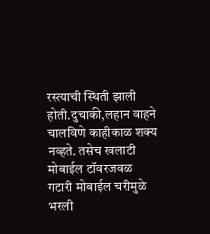रस्त्याची स्थिती झाली होती.दुचाकी,लहान वाहने चालविणे काहीकाळ शक्य नव्हते. तसेच खलाटी मोबाईल टॉवरजवळ गटारी मोबाईल चरीमुळे भरली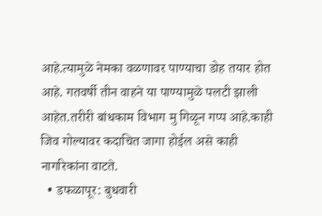आहे.त्यामुळे नेमका वळणावर पाण्याचा डोह तयार होत आहे. गतवर्षी तीन वाहने या पाण्यामुळे पलटी झाली आहेत.तरीरी बांधकाम विभाग मु गिळून गप्प आहे.काही जिव गोल्यावर कदाचित जागा होईल असे काही नागरिकांना वाटते.
  • डफळापूर: बुधवारी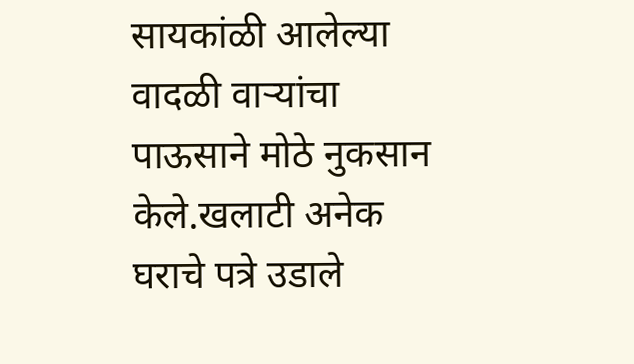सायकांळी आलेल्या वादळी वाऱ्यांचा पाऊसाने मोठे नुकसान केले.खलाटी अनेक घराचे पत्रे उडाले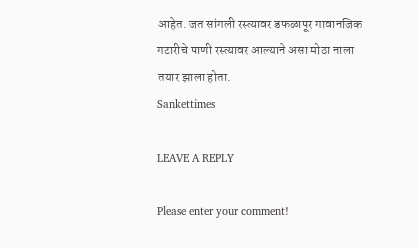आहेत. जत सांगली रस्त्यावर डफळापूर गावानजिक गटारीचे पाणी रस्त्यावर आल्याने असा मोठा नाला तयार झाला होता.
Sankettimes

LEAVE A REPLY

Please enter your comment!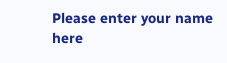Please enter your name here